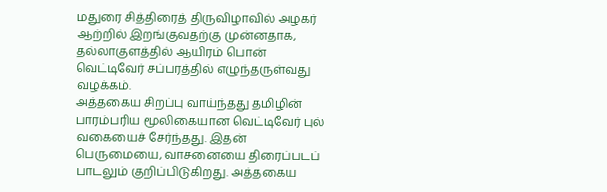மதுரை சித்திரைத் திருவிழாவில் அழகர் ஆற்றில் இறங்குவதற்கு முன்னதாக, தல்லாகுளத்தில் ஆயிரம் பொன் வெட்டிவேர் சப்பரத்தில் எழுந்தருள்வது வழக்கம்.
அத்தகைய சிறப்பு வாய்ந்தது தமிழின் பாரம்பரிய மூலிகையான வெட்டிவேர் புல் வகையைச் சேர்ந்தது. இதன் பெருமையை, வாசனையை திரைப்படப் பாடலும் குறிப்பிடுகிறது. அத்தகைய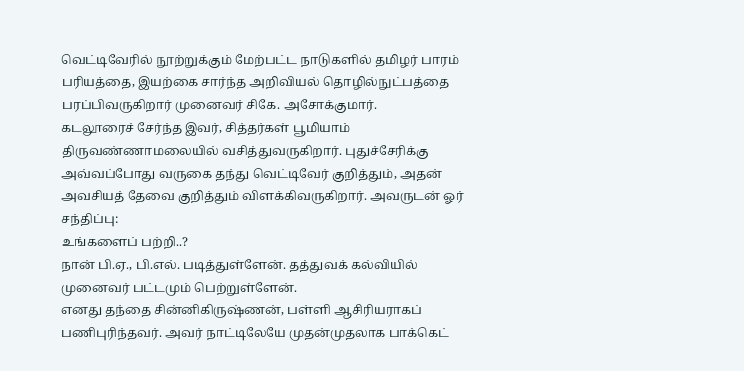வெட்டிவேரில் நூற்றுக்கும் மேற்பட்ட நாடுகளில் தமிழர் பாரம்
பரியத்தை, இயற்கை சார்ந்த அறிவியல் தொழில்நுட்பத்தை பரப்பிவருகிறார் முனைவர் சிகே. அசோக்குமார்.
கடலூரைச் சேர்ந்த இவர், சித்தர்கள் பூமியாம் திருவண்ணாமலையில் வசித்துவருகிறார். புதுச்சேரிக்கு அவ்வப்போது வருகை தந்து வெட்டிவேர் குறித்தும், அதன் அவசியத் தேவை குறித்தும் விளக்கிவருகிறார். அவருடன் ஓர் சந்திப்பு:
உங்களைப் பற்றி..?
நான் பி.ஏ., பி.எல். படித்துள்ளேன். தத்துவக் கல்வியில் முனைவர் பட்டமும் பெற்றுள்ளேன்.
எனது தந்தை சின்னிகிருஷ்ணன், பள்ளி ஆசிரியராகப் பணிபுரிந்தவர். அவர் நாட்டிலேயே முதன்முதலாக பாக்கெட்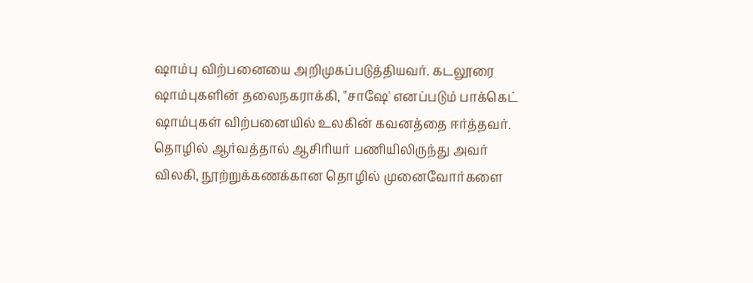ஷாம்பு விற்பனையை அறிமுகப்படுத்தியவர். கடலூரை ஷாம்புகளின் தலைநகராக்கி, "சாஷே' எனப்படும் பாக்கெட் ஷாம்புகள் விற்பனையில் உலகின் கவனத்தை ஈர்த்தவர். தொழில் ஆர்வத்தால் ஆசிரியர் பணியிலிருந்து அவர் விலகி, நூற்றுக்கணக்கான தொழில் முனைவோர்களை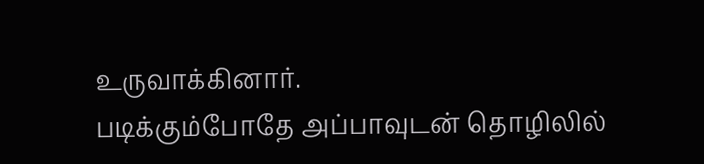உருவாக்கினார்.
படிக்கும்போதே அப்பாவுடன் தொழிலில்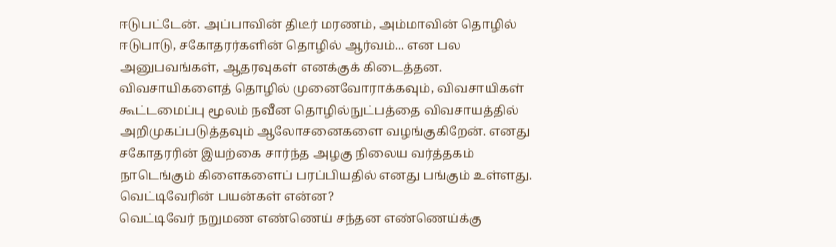ஈடுபட்டேன். அப்பாவின் திடீர் மரணம், அம்மாவின் தொழில் ஈடுபாடு, சகோதரர்களின் தொழில் ஆர்வம்... என பல அனுபவங்கள், ஆதரவுகள் எனக்குக் கிடைத்தன.
விவசாயிகளைத் தொழில் முனைவோராக்கவும், விவசாயிகள் கூட்டமைப்பு மூலம் நவீன தொழில்நுட்பத்தை விவசாயத்தில் அறிமுகப்படுத்தவும் ஆலோசனைகளை வழங்குகிறேன். எனது சகோதரரின் இயற்கை சார்ந்த அழகு நிலைய வர்த்தகம் நாடெங்கும் கிளைகளைப் பரப்பியதில் எனது பங்கும் உள்ளது.
வெட்டிவேரின் பயன்கள் என்ன?
வெட்டிவேர் நறுமண எண்ணெய் சந்தன எண்ணெய்க்கு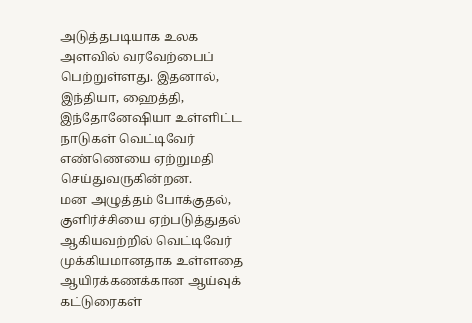அடுத்தபடியாக உலக அளவில் வரவேற்பைப் பெற்றுள்ளது. இதனால், இந்தியா, ஹைத்தி, இந்தோனேஷியா உள்ளிட்ட நாடுகள் வெட்டிவேர் எண்ணெயை ஏற்றுமதி செய்துவருகின்றன.
மன அழுத்தம் போக்குதல், குளிர்ச்சியை ஏற்படுத்துதல் ஆகியவற்றில் வெட்டிவேர் முக்கியமானதாக உள்ளதை ஆயிரக்கணக்கான ஆய்வுக் கட்டுரைகள்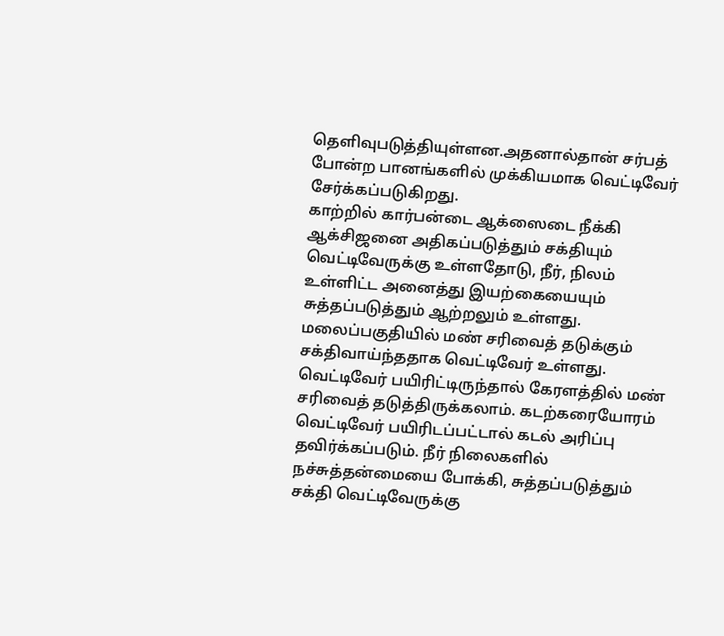தெளிவுபடுத்தியுள்ளன.அதனால்தான் சர்பத் போன்ற பானங்களில் முக்கியமாக வெட்டிவேர் சேர்க்கப்படுகிறது.
காற்றில் கார்பன்டை ஆக்ஸைடை நீக்கி ஆக்சிஜனை அதிகப்படுத்தும் சக்தியும் வெட்டிவேருக்கு உள்ளதோடு, நீர், நிலம் உள்ளிட்ட அனைத்து இயற்கையையும் சுத்தப்படுத்தும் ஆற்றலும் உள்ளது.
மலைப்பகுதியில் மண் சரிவைத் தடுக்கும் சக்திவாய்ந்ததாக வெட்டிவேர் உள்ளது. வெட்டிவேர் பயிரிட்டிருந்தால் கேரளத்தில் மண் சரிவைத் தடுத்திருக்கலாம். கடற்கரையோரம் வெட்டிவேர் பயிரிடப்பட்டால் கடல் அரிப்பு தவிர்க்கப்படும். நீர் நிலைகளில் நச்சுத்தன்மையை போக்கி, சுத்தப்படுத்தும் சக்தி வெட்டிவேருக்கு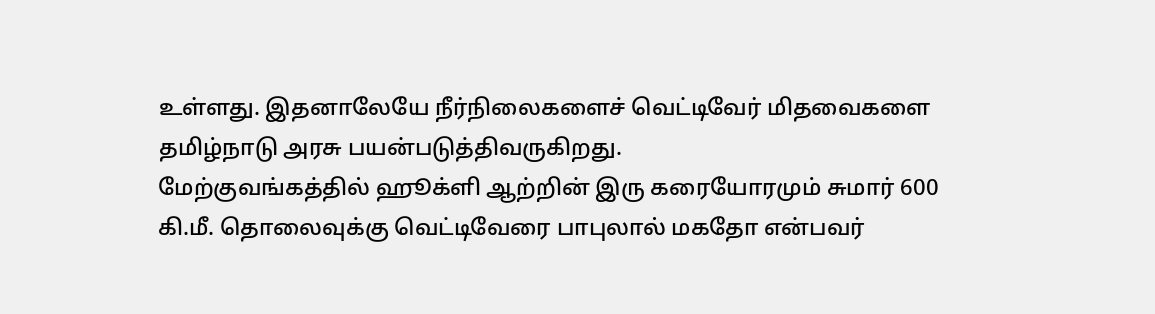உள்ளது. இதனாலேயே நீர்நிலைகளைச் வெட்டிவேர் மிதவைகளை தமிழ்நாடு அரசு பயன்படுத்திவருகிறது.
மேற்குவங்கத்தில் ஹூக்ளி ஆற்றின் இரு கரையோரமும் சுமார் 600 கி.மீ. தொலைவுக்கு வெட்டிவேரை பாபுலால் மகதோ என்பவர்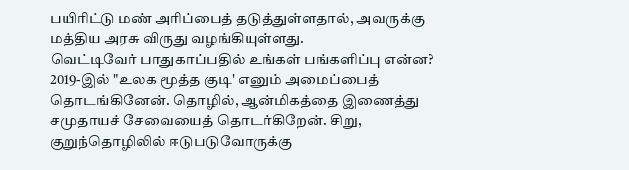பயிரிட்டு மண் அரிப்பைத் தடுத்துள்ளதால், அவருக்கு மத்திய அரசு விருது வழங்கியுள்ளது.
வெட்டிவேர் பாதுகாப்பதில் உங்கள் பங்களிப்பு என்ன?
2019-இல் "உலக மூத்த குடி' எனும் அமைப்பைத் தொடங்கினேன். தொழில், ஆன்மிகத்தை இணைத்து சமுதாயச் சேவையைத் தொடர்கிறேன். சிறு, குறுந்தொழிலில் ஈடுபடுவோருக்கு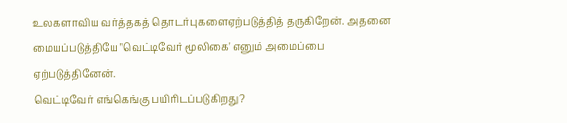உலகளாவிய வர்த்தகத் தொடர்புகளைஏற்படுத்தித் தருகிறேன். அதனை மையப்படுத்தியே "வெட்டிவேர் மூலிகை' எனும் அமைப்பை ஏற்படுத்தினேன்.
வெட்டிவேர் எங்கெங்கு பயிரிடப்படுகிறது?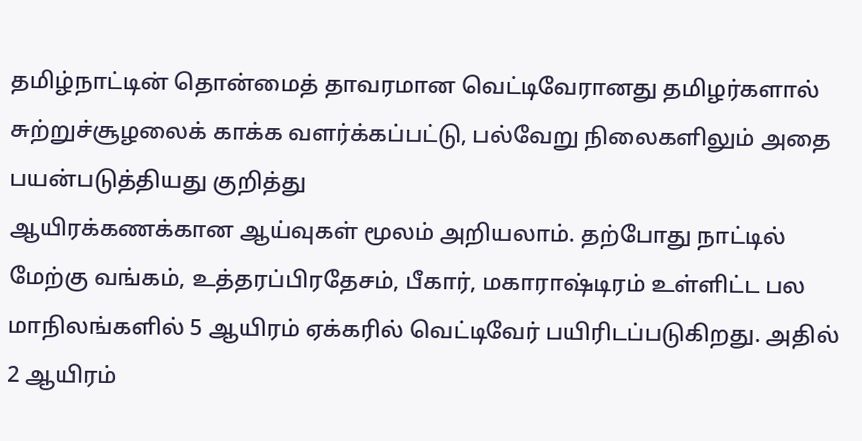தமிழ்நாட்டின் தொன்மைத் தாவரமான வெட்டிவேரானது தமிழர்களால் சுற்றுச்சூழலைக் காக்க வளர்க்கப்பட்டு, பல்வேறு நிலைகளிலும் அதை பயன்படுத்தியது குறித்து
ஆயிரக்கணக்கான ஆய்வுகள் மூலம் அறியலாம். தற்போது நாட்டில் மேற்கு வங்கம், உத்தரப்பிரதேசம், பீகார், மகாராஷ்டிரம் உள்ளிட்ட பல மாநிலங்களில் 5 ஆயிரம் ஏக்கரில் வெட்டிவேர் பயிரிடப்படுகிறது. அதில் 2 ஆயிரம்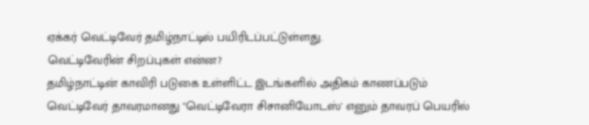ஏக்கர் வெட்டிவேர் தமிழ்நாட்டில் பயிரிடப்பட்டுள்ளது.
வெட்டிவேரின் சிறப்புகள் என்ன?
தமிழ்நாட்டின் காவிரி படுகை உள்ளிட்ட இடங்களில் அதிகம் காணப்படும் வெட்டிவேர் தாவரமானது "வெட்டிவேரா சிசானியோடஸ்' எனும் தாவரப் பெயரில்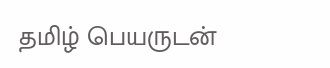தமிழ் பெயருடன்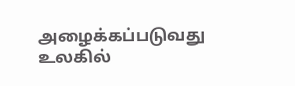அழைக்கப்படுவது உலகில்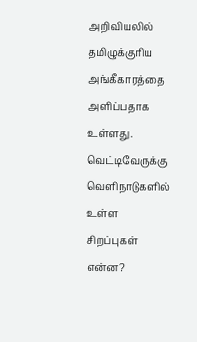அறிவியலில் தமிழுக்குரிய அங்கீகாரத்தை அளிப்பதாக உள்ளது.
வெட்டிவேருக்கு வெளிநாடுகளில் உள்ள சிறப்புகள் என்ன?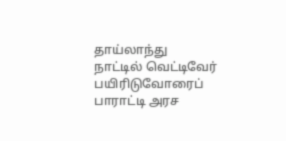தாய்லாந்து நாட்டில் வெட்டிவேர் பயிரிடுவோரைப் பாராட்டி அரச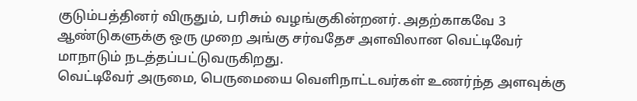குடும்பத்தினர் விருதும், பரிசும் வழங்குகின்றனர். அதற்காகவே 3 ஆண்டுகளுக்கு ஒரு முறை அங்கு சர்வதேச அளவிலான வெட்டிவேர் மாநாடும் நடத்தப்பட்டுவருகிறது.
வெட்டிவேர் அருமை, பெருமையை வெளிநாட்டவர்கள் உணர்ந்த அளவுக்கு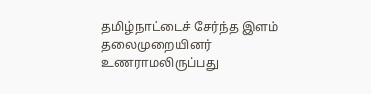தமிழ்நாட்டைச் சேர்ந்த இளம் தலைமுறையினர் உணராமலிருப்பது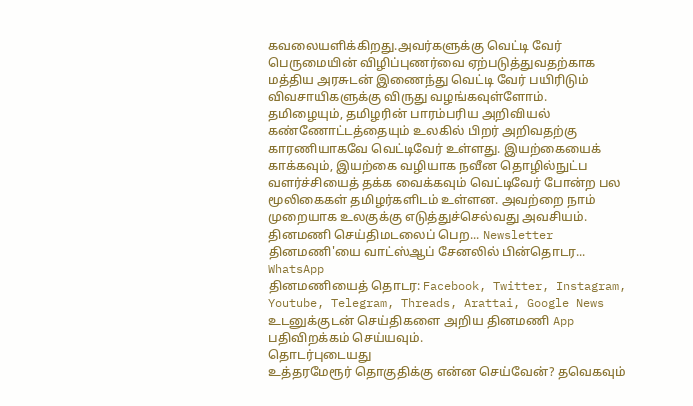கவலையளிக்கிறது.அவர்களுக்கு வெட்டி வேர் பெருமையின் விழிப்புணர்வை ஏற்படுத்துவதற்காக மத்திய அரசுடன் இணைந்து வெட்டி வேர் பயிரிடும் விவசாயிகளுக்கு விருது வழங்கவுள்ளோம்.
தமிழையும், தமிழரின் பாரம்பரிய அறிவியல் கண்ணோட்டத்தையும் உலகில் பிறர் அறிவதற்கு காரணியாகவே வெட்டிவேர் உள்ளது. இயற்கையைக் காக்கவும், இயற்கை வழியாக நவீன தொழில்நுட்ப வளர்ச்சியைத் தக்க வைக்கவும் வெட்டிவேர் போன்ற பல மூலிகைகள் தமிழர்களிடம் உள்ளன. அவற்றை நாம் முறையாக உலகுக்கு எடுத்துச்செல்வது அவசியம்.
தினமணி செய்திமடலைப் பெற... Newsletter
தினமணி'யை வாட்ஸ்ஆப் சேனலில் பின்தொடர... WhatsApp
தினமணியைத் தொடர: Facebook, Twitter, Instagram, Youtube, Telegram, Threads, Arattai, Google News
உடனுக்குடன் செய்திகளை அறிய தினமணி App பதிவிறக்கம் செய்யவும்.
தொடர்புடையது
உத்தரமேரூர் தொகுதிக்கு என்ன செய்வேன்? தவெகவும்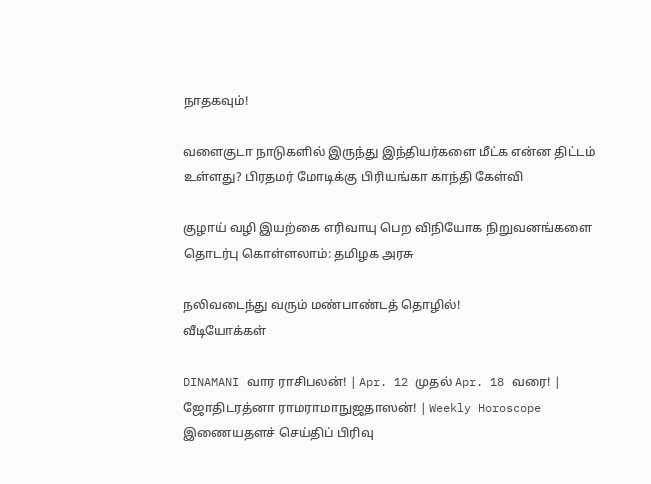நாதகவும்!

வளைகுடா நாடுகளில் இருந்து இந்தியர்களை மீட்க என்ன திட்டம் உள்ளது? பிரதமர் மோடிக்கு பிரியங்கா காந்தி கேள்வி

குழாய் வழி இயற்கை எரிவாயு பெற விநியோக நிறுவனங்களை தொடர்பு கொள்ளலாம்: தமிழக அரசு

நலிவடைந்து வரும் மண்பாண்டத் தொழில்!
வீடியோக்கள்

DINAMANI வார ராசிபலன்! | Apr. 12 முதல் Apr. 18 வரை! | ஜோதிடரத்னா ராமராமாநுஜதாஸன்! | Weekly Horoscope
இணையதளச் செய்திப் பிரிவு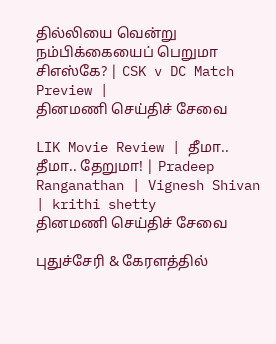தில்லியை வென்று நம்பிக்கையைப் பெறுமா சிஎஸ்கே? | CSK v DC Match Preview |
தினமணி செய்திச் சேவை

LIK Movie Review | தீமா.. தீமா.. தேறுமா! | Pradeep Ranganathan | Vignesh Shivan | krithi shetty
தினமணி செய்திச் சேவை

புதுச்சேரி & கேரளத்தில்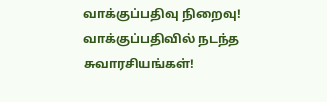வாக்குப்பதிவு நிறைவு! வாக்குப்பதிவில் நடந்த சுவாரசியங்கள்!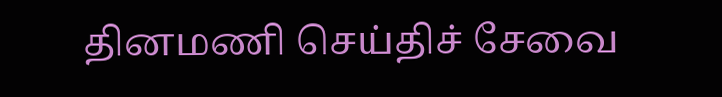தினமணி செய்திச் சேவை